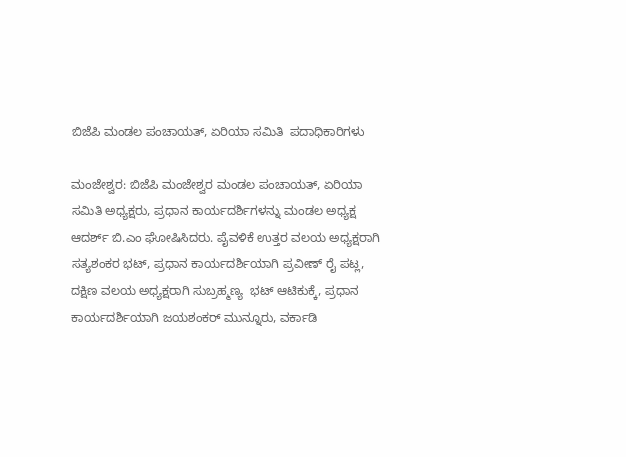ಬಿಜೆಪಿ ಮಂಡಲ ಪಂಚಾಯತ್, ಏರಿಯಾ ಸಮಿತಿ  ಪದಾಧಿಕಾರಿಗಳು

ಮಂಜೇಶ್ವರ: ಬಿಜೆಪಿ ಮಂಜೇಶ್ವರ ಮಂಡಲ ಪಂಚಾಯತ್, ಏರಿಯಾ ಸಮಿತಿ ಅಧ್ಯಕ್ಷರು, ಪ್ರಧಾನ ಕಾರ್ಯದರ್ಶಿಗಳನ್ನು ಮಂಡಲ ಅಧ್ಯಕ್ಷ  ಆದರ್ಶ್ ಬಿ.ಎಂ ಘೋಷಿಸಿದರು. ಪೈವಳಿಕೆ ಉತ್ತರ ವಲಯ ಅಧ್ಯಕ್ಷರಾಗಿ ಸತ್ಯಶಂಕರ ಭಟ್, ಪ್ರಧಾನ ಕಾರ್ಯದರ್ಶಿಯಾಗಿ ಪ್ರವೀಣ್ ರೈ ಪಟ್ಲ, ದಕ್ಷಿಣ ವಲಯ ಅಧ್ಯಕ್ಷರಾಗಿ ಸುಬ್ರಹ್ಮಣ್ಯ  ಭಟ್ ಆಟಿಕುಕ್ಕೆ, ಪ್ರಧಾನ ಕಾರ್ಯದರ್ಶಿಯಾಗಿ ಜಯಶಂಕರ್ ಮುನ್ನೂರು, ವರ್ಕಾಡಿ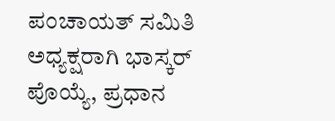ಪಂಚಾಯತ್ ಸಮಿತಿ ಅಧ್ಯಕ್ಷರಾಗಿ ಭಾಸ್ಕರ್ ಪೊಯ್ಯೆ, ಪ್ರಧಾನ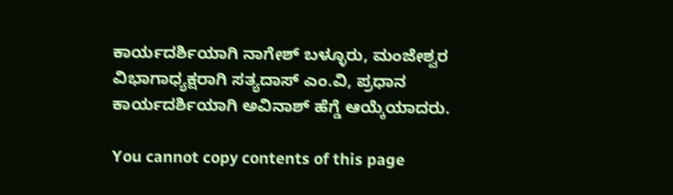ಕಾರ್ಯದರ್ಶಿಯಾಗಿ ನಾಗೇಶ್ ಬಳ್ಳೂರು, ಮಂಜೇಶ್ವರ ವಿಭಾಗಾಧ್ಯಕ್ಷರಾಗಿ ಸತ್ಯದಾಸ್ ಎಂ.ವಿ, ಪ್ರಧಾನ ಕಾರ್ಯದರ್ಶಿಯಾಗಿ ಅವಿನಾಶ್ ಹೆಗ್ಡೆ ಆಯ್ಕೆಯಾದರು.

You cannot copy contents of this page